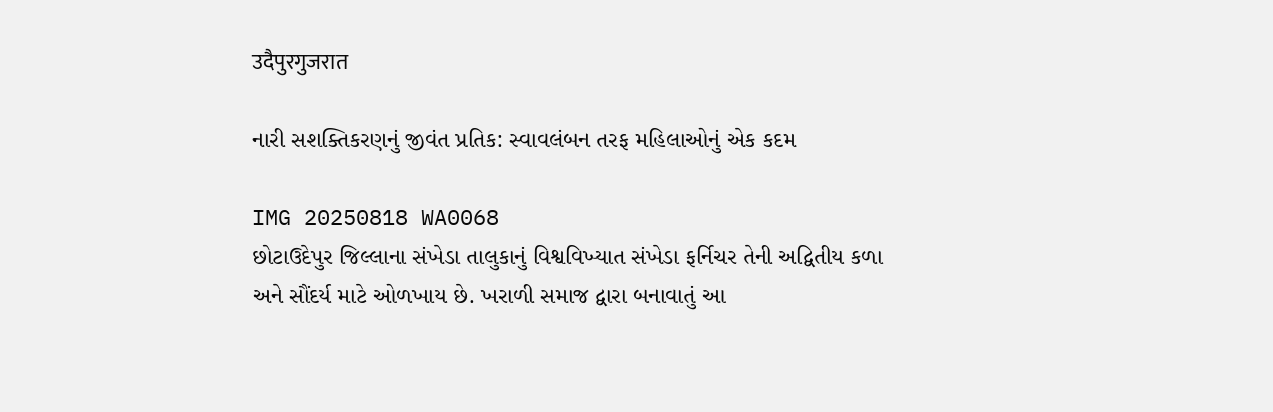उदैपुरगुजरात

નારી સશક્તિકરણનું જીવંત પ્રતિક: સ્વાવલંબન તરફ મહિલાઓનું એક કદમ

IMG 20250818 WA0068
છોટાઉદેપુર જિલ્લાના સંખેડા તાલુકાનું વિશ્વવિખ્યાત સંખેડા ફર્નિચર તેની અદ્વિતીય કળા અને સૌંદર્ય માટે ઓળખાય છે. ખરાળી સમાજ દ્વારા બનાવાતું આ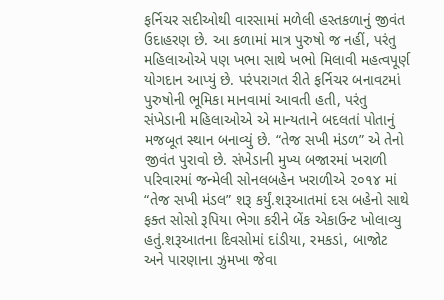ફર્નિચર સદીઓથી વારસામાં મળેલી હસ્તકળાનું જીવંત ઉદાહરણ છે. આ કળામાં માત્ર પુરુષો જ નહીં, પરંતુ મહિલાઓએ પણ ખભા સાથે ખભો મિલાવી મહત્વપૂર્ણ યોગદાન આપ્યું છે. પરંપરાગત રીતે ફર્નિચર બનાવટમાં પુરુષોની ભૂમિકા માનવામાં આવતી હતી, પરંતુ સંખેડાની મહિલાઓએ એ માન્યતાને બદલતાં પોતાનું મજબૂત સ્થાન બનાવ્યું છે. “તેજ સખી મંડળ” એ તેનો જીવંત પુરાવો છે. સંખેડાની મુખ્ય બજારમાં ખરાળી પરિવારમાં જન્મેલી સોનલબહેન ખરાળીએ ૨૦૧૪ માં “તેજ સખી મંડલ” શરૂ કર્યું.શરૂઆતમાં દસ બહેનો સાથે ફક્ત સોસો રૂપિયા ભેગા કરીને બેંક એકાઉન્ટ ખોલાવ્યુ હતું.શરૂઆતના દિવસોમાં દાંડીયા, રમકડાં, બાજોટ અને પારણાના ઝુમખા જેવા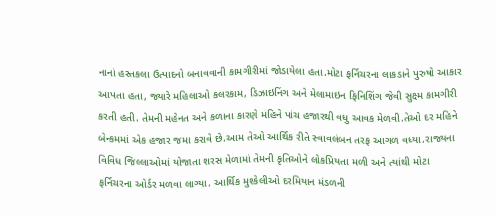નાનાં હસ્તકલા ઉત્પાદનો બનાવવાની કામગીરીમાં જોડાયેલા હતા.મોટા ફર્નિચરના લાકડાને પુરુષો આકાર આપતા હતા, જ્યારે મહિલાઓ કલરકામ, ડિઝાઇનિંગ અને મેલામાઇન ફિનિશિંગ જેવી સુક્ષ્મ કામગીરી કરતી હતી. તેમની મહેનત અને કળાના કારણે મહિને પાંચ હજારથી વધુ આવક મેળવી.તેઓ દર મહિને બેન્કમમાં એક હજાર જમા કરાવે છે.આમ તેઓ આર્થિક રીતે સ્વાવલંબન તરફ આગળ વધ્યા.રાજ્યના વિવિધ જિલ્લાઓમાં યોજાતા શરસ મેળામાં તેમની કૃતિઓને લોકપ્રિયતા મળી અને ત્યાંથી મોટા ફર્નિચરના ઓર્ડર મળવા લાગ્યા. આર્થિક મુશ્કેલીઓ દરમિયાન મંડળની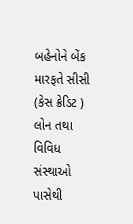બહેનોને બેંક મારફતે સીસી (કેસ ક્રેડિટ ) લોન તથા વિવિધ સંસ્થાઓ પાસેથી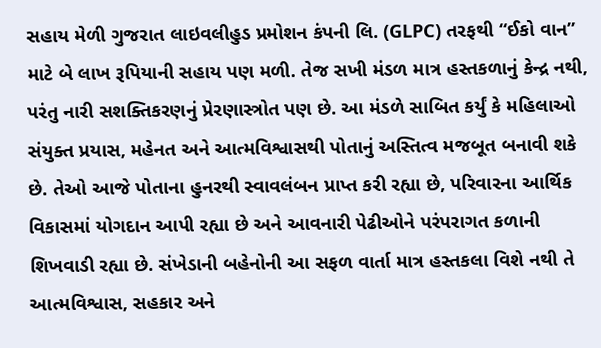સહાય મેળી ગુજરાત લાઇવલીહુડ પ્રમોશન કંપની લિ. (GLPC) તરફથી “ઈકો વાન” માટે બે લાખ રૂપિયાની સહાય પણ મળી. તેજ સખી મંડળ માત્ર હસ્તકળાનું કેન્દ્ર નથી, પરંતુ નારી સશક્તિકરણનું પ્રેરણાસ્ત્રોત પણ છે. આ મંડળે સાબિત કર્યું કે મહિલાઓ સંયુક્ત પ્રયાસ, મહેનત અને આત્મવિશ્વાસથી પોતાનું અસ્તિત્વ મજબૂત બનાવી શકે છે. તેઓ આજે પોતાના હુનરથી સ્વાવલંબન પ્રાપ્ત કરી રહ્યા છે, પરિવારના આર્થિક વિકાસમાં યોગદાન આપી રહ્યા છે અને આવનારી પેઢીઓને પરંપરાગત કળાની શિખવાડી રહ્યા છે. સંખેડાની બહેનોની આ સફળ વાર્તા માત્ર હસ્તકલા વિશે નથી તે આત્મવિશ્વાસ, સહકાર અને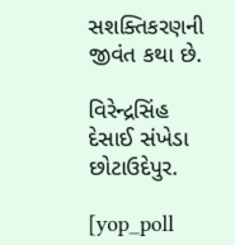સશક્તિકરણની જીવંત કથા છે.

વિરેન્દ્રસિંહ દેસાઈ સંખેડા છોટાઉદેપુર.

[yop_poll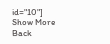id="10"]
Show More
Back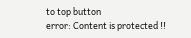to top button
error: Content is protected !!